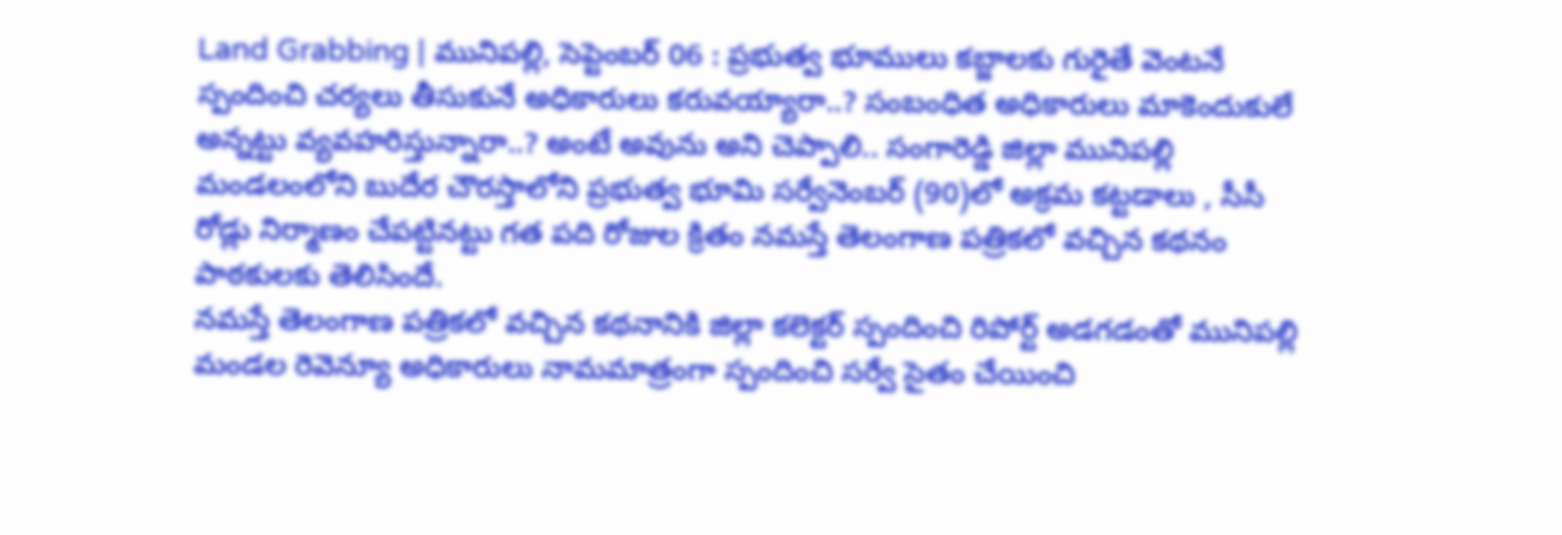Land Grabbing | మునిపల్లి, సెప్టెంబర్ 06 : ప్రభుత్వ భూములు కబ్జాలకు గురైతే వెంటనే స్పందించి చర్యలు తీసుకునే అధికారులు కరువయ్యారా..? సంబంధిత అధికారులు మాకెందుకులే అన్నట్టు వ్యవహరిస్తున్నారా..? అంటే అవును అని చెప్పాలి.. సంగారెడ్డి జిల్లా మునిపల్లి మండలంలోని బుదేర చౌరస్తాలోని ప్రభుత్వ భూమి సర్వేనెంబర్ (90)లో అక్రమ కట్టడాలు , సీసీ రోడ్లు నిర్మాణం చేపట్టినట్టు గత పది రోజుల క్రితం నమస్తే తెలంగాణ పత్రికలో వచ్చిన కథనం పాఠకులకు తెలిసిందే.
నమస్తే తెలంగాణ పత్రికలో వచ్చిన కథనానికి జిల్లా కలెక్టర్ స్పందించి రిపోర్ట్ అడగడంతో మునిపల్లి మండల రెవెన్యూ అధికారులు నామమాత్రంగా స్పందించి సర్వే సైతం చేయించి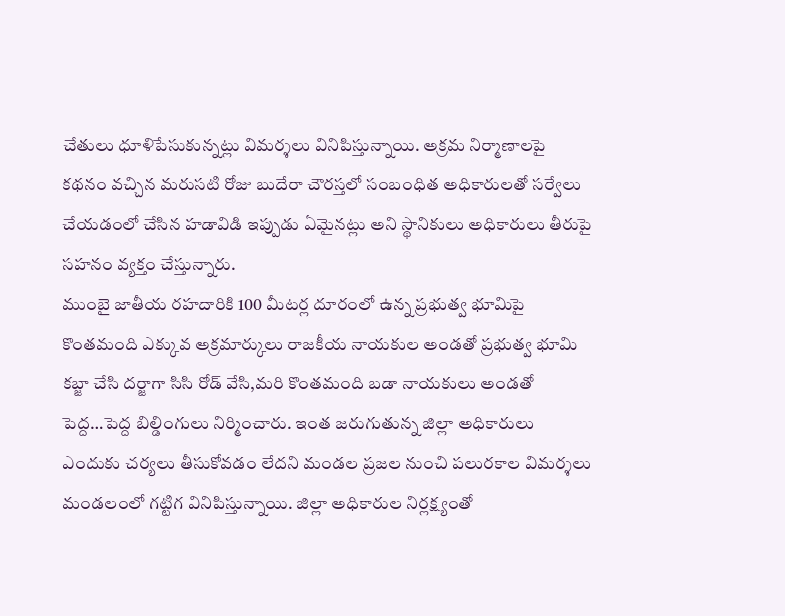చేతులు ధూళిపేసుకున్నట్లు విమర్శలు వినిపిస్తున్నాయి. అక్రమ నిర్మాణాలపై కథనం వచ్చిన మరుసటి రోజు బుదేరా చౌరస్తలో సంబంధిత అధికారులతో సర్వేలు చేయడంలో చేసిన హడావిడి ఇప్పుడు ఏమైనట్లు అని స్థానికులు అధికారులు తీరుపై సహనం వ్యక్తం చేస్తున్నారు.
ముంబై జాతీయ రహదారికి 100 మీటర్ల దూరంలో ఉన్న ప్రభుత్వ భూమిపై కొంతమంది ఎక్కువ అక్రమార్కులు రాజకీయ నాయకుల అండతో ప్రభుత్వ భూమి కబ్జా చేసి దర్జాగా సిసి రోడ్ వేసి,మరి కొంతమంది బడా నాయకులు అండతో పెద్ద…పెద్ద బిల్డింగులు నిర్మించారు. ఇంత జరుగుతున్న జిల్లా అధికారులు ఎందుకు చర్యలు తీసుకోవడం లేదని మండల ప్రజల నుంచి పలురకాల విమర్శలు మండలంలో గట్టిగ వినిపిస్తున్నాయి. జిల్లా అధికారుల నిర్లక్ష్యంతో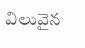విలువైన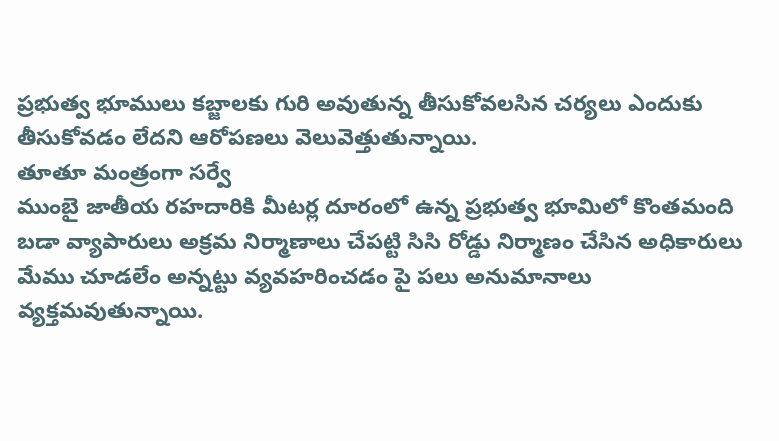ప్రభుత్వ భూములు కబ్జాలకు గురి అవుతున్న తీసుకోవలసిన చర్యలు ఎందుకు తీసుకోవడం లేదని ఆరోపణలు వెలువెత్తుతున్నాయి.
తూతూ మంత్రంగా సర్వే
ముంబై జాతీయ రహదారికి మీటర్ల దూరంలో ఉన్న ప్రభుత్వ భూమిలో కొంతమంది బడా వ్యాపారులు అక్రమ నిర్మాణాలు చేపట్టి సిసి రోడ్డు నిర్మాణం చేసిన అధికారులు మేము చూడలేం అన్నట్టు వ్యవహరించడం పై పలు అనుమానాలు వ్యక్తమవుతున్నాయి.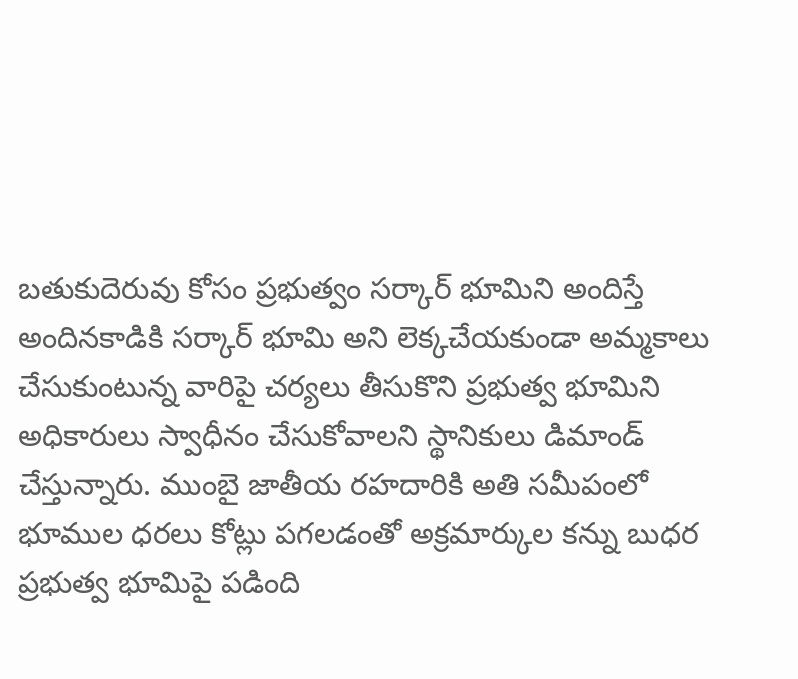బతుకుదెరువు కోసం ప్రభుత్వం సర్కార్ భూమిని అందిస్తే అందినకాడికి సర్కార్ భూమి అని లెక్కచేయకుండా అమ్మకాలు చేసుకుంటున్న వారిపై చర్యలు తీసుకొని ప్రభుత్వ భూమిని అధికారులు స్వాధీనం చేసుకోవాలని స్థానికులు డిమాండ్ చేస్తున్నారు. ముంబై జాతీయ రహదారికి అతి సమీపంలో భూముల ధరలు కోట్లు పగలడంతో అక్రమార్కుల కన్ను బుధర ప్రభుత్వ భూమిపై పడింది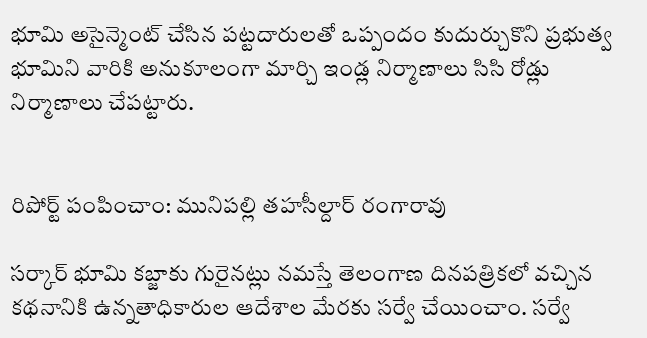భూమి అసైన్మెంట్ చేసిన పట్టదారులతో ఒప్పందం కుదుర్చుకొని ప్రభుత్వ భూమిని వారికి అనుకూలంగా మార్చి ఇండ్ల నిర్మాణాలు సిసి రోడ్లు నిర్మాణాలు చేపట్టారు.


రిపోర్ట్ పంపించాం: మునిపల్లి తహసీల్దార్ రంగారావు

సర్కార్ భూమి కబ్జాకు గురైనట్లు నమస్తే తెలంగాణ దినపత్రికలో వచ్చిన కథనానికి ఉన్నతాధికారుల ఆదేశాల మేరకు సర్వే చేయించాం. సర్వే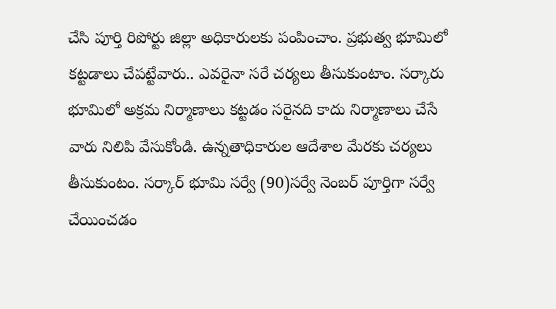చేసి పూర్తి రిపోర్టు జిల్లా అధికారులకు పంపించాం. ప్రభుత్వ భూమిలో కట్టడాలు చేపట్టేవారు.. ఎవరైనా సరే చర్యలు తీసుకుంటాం. సర్కారు భూమిలో అక్రమ నిర్మాణాలు కట్టడం సరైనది కాదు నిర్మాణాలు చేసే వారు నిలిపి వేసుకోండి. ఉన్నతాధికారుల ఆదేశాల మేరకు చర్యలు తీసుకుంటం. సర్కార్ భూమి సర్వే (90)సర్వే నెంబర్ పూర్తిగా సర్వే చేయించడం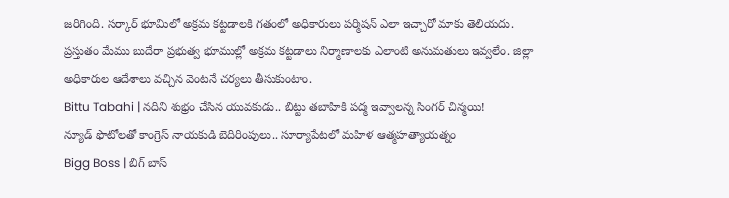జరిగింది. సర్కార్ భూమిలో అక్రమ కట్టడాలకి గతంలో అధికారులు పర్మిషన్ ఎలా ఇచ్చారో మాకు తెలియదు. ప్రస్తుతం మేము బుదేరా ప్రభుత్వ భూముల్లో అక్రమ కట్టడాలు నిర్మాణాలకు ఎలాంటి అనుమతులు ఇవ్వలేం. జిల్లా అధికారుల ఆదేశాలు వచ్చిన వెంటనే చర్యలు తీసుకుంటాం.
Bittu Tabahi | నదిని శుభ్రం చేసిన యువకుడు.. బిట్టు తబాహికి పద్మ ఇవ్వాలన్న సింగర్ చిన్మయి!
న్యూడ్ ఫొటోలతో కాంగ్రెస్ నాయకుడి బెదిరింపులు.. సూర్యాపేటలో మహిళ ఆత్మహత్యాయత్నం
Bigg Boss | బిగ్ బాస్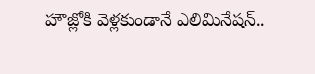హౌజ్లోకి వెళ్లకుండానే ఎలిమినేషన్..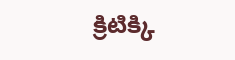క్రిటిక్కి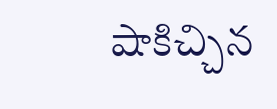షాకిచ్చిన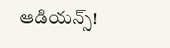ఆడియన్స్!